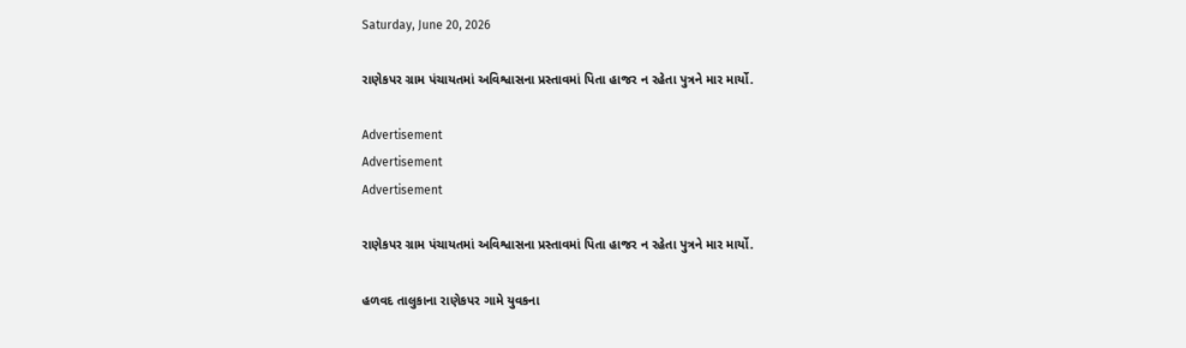Saturday, June 20, 2026

રાણેકપર ગ્રામ પંચાયતમાં અવિશ્વાસના પ્રસ્તાવમાં પિતા હાજર ન રહેતા પુત્રને માર માર્યો.

Advertisement
Advertisement
Advertisement

રાણેકપર ગ્રામ પંચાયતમાં અવિશ્વાસના પ્રસ્તાવમાં પિતા હાજર ન રહેતા પુત્રને માર માર્યો.

હળવદ તાલુકાના રાણેકપર ગામે યુવકના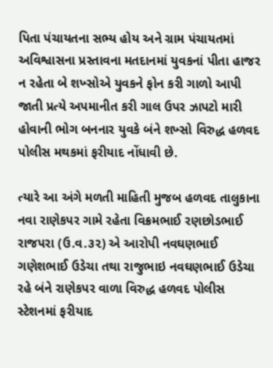પિતા પંચાયતના સભ્ય હોય અને ગ્રામ પંચાયતમાં અવિશ્વાસના પ્રસ્તાવના મતદાનમાં યુવકનાં પીતા હાજર ન રહેતા બે શખ્સોએ યુવકને ફોન કરી ગાળો આપી જાતી પ્રત્યે અપમાનીત કરી ગાલ ઉપર ઝાપટો મારી હોવાની ભોગ બનનાર યુવકે બંને શખ્સો વિરુદ્ધ હળવદ પોલીસ મથકમાં ફરીયાદ નોંધાવી છે.

ત્યારે આ અંગે મળતી માહિતી મુજબ હળવદ તાલુકાના નવા રાણેકપર ગામે રહેતા વિક્રમભાઈ રણછોડભાઈ રાજપરા (ઉ.વ.૩૨) એ આરોપી નવઘણભાઈ ગણેશભાઈ ઉડેચા તથા રાજુભાઇ નવઘણભાઈ ઉડેચા રહે બંને રાણેકપર વાળા વિરુદ્ધ હળવદ પોલીસ સ્ટેશનમાં ફરીયાદ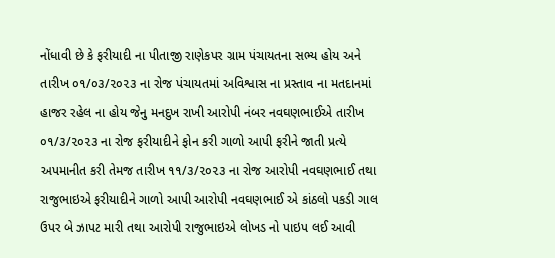નોંધાવી છે કે ફરીયાદી ના પીતાજી રાણેકપર ગ્રામ પંચાયતના સભ્ય હોય અને તારીખ ૦૧/૦૩/૨૦૨૩ ના રોજ પંચાયતમાં અવિશ્વાસ ના પ્રસ્તાવ ના મતદાનમાં હાજર રહેલ ના હોય જેનુ મનદુખ રાખી આરોપી નંબર નવઘણભાઈએ તારીખ ૦૧/૩/૨૦૨૩ ના રોજ ફરીયાદીને ફોન કરી ગાળો આપી ફરીને જાતી પ્રત્યે અપમાનીત કરી તેમજ તારીખ ૧૧/૩/૨૦૨૩ ના રોજ આરોપી નવઘણભાઈ તથા રાજુભાઇએ ફરીયાદીને ગાળો આપી આરોપી નવઘણભાઈ એ કાંઠલો પકડી ગાલ ઉપર બે ઝાપટ મારી તથા આરોપી રાજુભાઇએ લોખડ નો પાઇપ લઈ આવી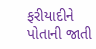ફરીયાદીને પોતાની જાતી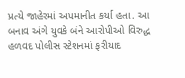પ્રત્યે જાહેરમાં અપમાનીત કર્યા હતા. આ બનાવ અંગે યુવકે બંને આરોપીઓ વિરુદ્ધ હળવદ પોલીસ સ્ટેશનમાં ફરીયાદ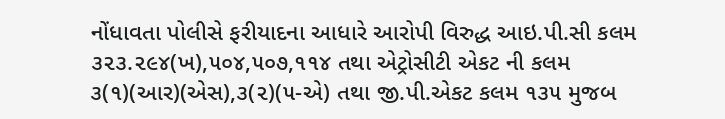નોંધાવતા પોલીસે ફરીયાદના આધારે આરોપી વિરુદ્ધ આઇ.પી.સી કલમ ૩૨૩.૨૯૪(ખ),૫૦૪,૫૦૭,૧૧૪ તથા એટ્રોસીટી એકટ ની કલમ ૩(૧)(આર)(એસ),૩(૨)(૫-એ) તથા જી.પી.એકટ કલમ ૧૩૫ મુજબ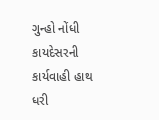ગુન્હો નોંધી કાયદેસરની કાર્યવાહી હાથ ધરી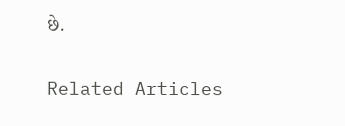છે.

Related Articles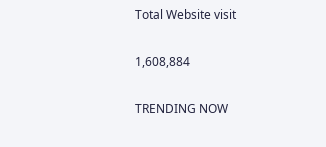Total Website visit

1,608,884

TRENDING NOW